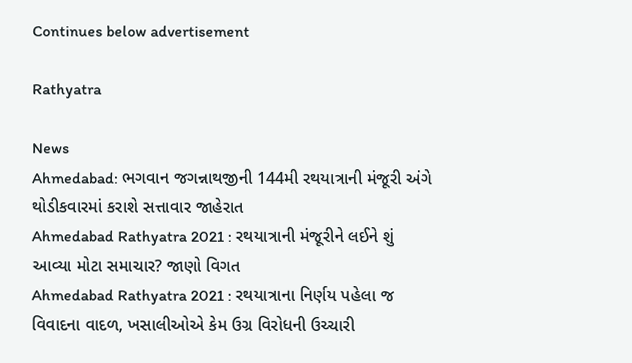Continues below advertisement

Rathyatra

News
Ahmedabad: ભગવાન જગન્નાથજીની 144મી રથયાત્રાની મંજૂરી અંગે થોડીકવારમાં કરાશે સત્તાવાર જાહેરાત
Ahmedabad Rathyatra 2021 : રથયાત્રાની મંજૂરીને લઈને શું આવ્યા મોટા સમાચાર? જાણો વિગત
Ahmedabad Rathyatra 2021 : રથયાત્રાના નિર્ણય પહેલા જ વિવાદના વાદળ, ખસાલીઓએ કેમ ઉગ્ર વિરોધની ઉચ્ચારી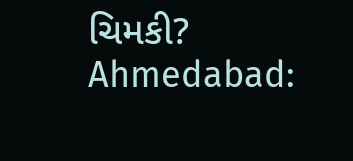ચિમકી?
Ahmedabad: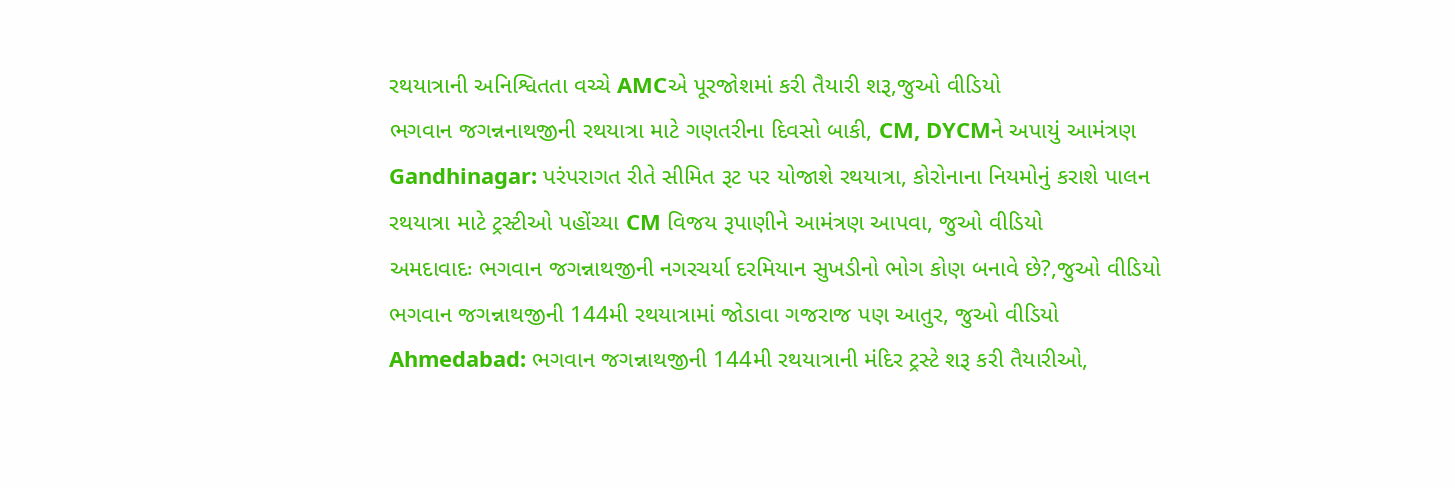રથયાત્રાની અનિશ્વિતતા વચ્ચે AMCએ પૂરજોશમાં કરી તૈયારી શરૂ,જુઓ વીડિયો
ભગવાન જગન્નનાથજીની રથયાત્રા માટે ગણતરીના દિવસો બાકી, CM, DYCMને અપાયું આમંત્રણ
Gandhinagar: પરંપરાગત રીતે સીમિત રૂટ પર યોજાશે રથયાત્રા, કોરોનાના નિયમોનું કરાશે પાલન
રથયાત્રા માટે ટ્રસ્ટીઓ પહોંચ્યા CM વિજય રૂપાણીને આમંત્રણ આપવા, જુઓ વીડિયો
અમદાવાદઃ ભગવાન જગન્નાથજીની નગરચર્યા દરમિયાન સુખડીનો ભોગ કોણ બનાવે છે?,જુઓ વીડિયો
ભગવાન જગન્નાથજીની 144મી રથયાત્રામાં જોડાવા ગજરાજ પણ આતુર, જુઓ વીડિયો
Ahmedabad: ભગવાન જગન્નાથજીની 144મી રથયાત્રાની મંદિર ટ્રસ્ટે શરૂ કરી તૈયારીઓ,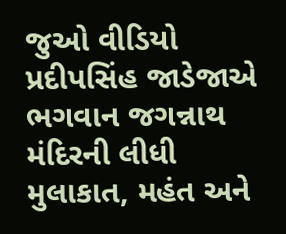જુઓ વીડિયો
પ્રદીપસિંહ જાડેજાએ ભગવાન જગન્નાથ મંદિરની લીધી મુલાકાત, મહંત અને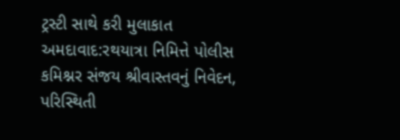ટ્રસ્ટી સાથે કરી મુલાકાત
અમદાવાદ:રથયાત્રા નિમિત્તે પોલીસ કમિશ્નર સંજય શ્રીવાસ્તવનું નિવેદન, પરિસ્થિતી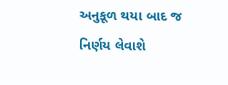અનુકૂળ થયા બાદ જ નિર્ણય લેવાશે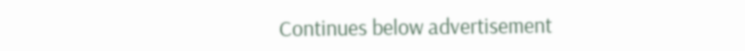Continues below advertisement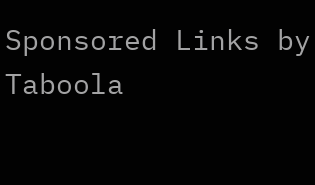Sponsored Links by Taboola